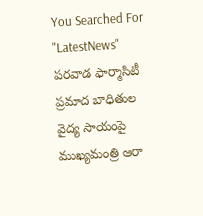You Searched For "LatestNews"
పరవాడ ఫార్మాసిటీ ప్రమాద బాధితుల వైద్య సాయంపై ముఖ్యమంత్రి ఆరా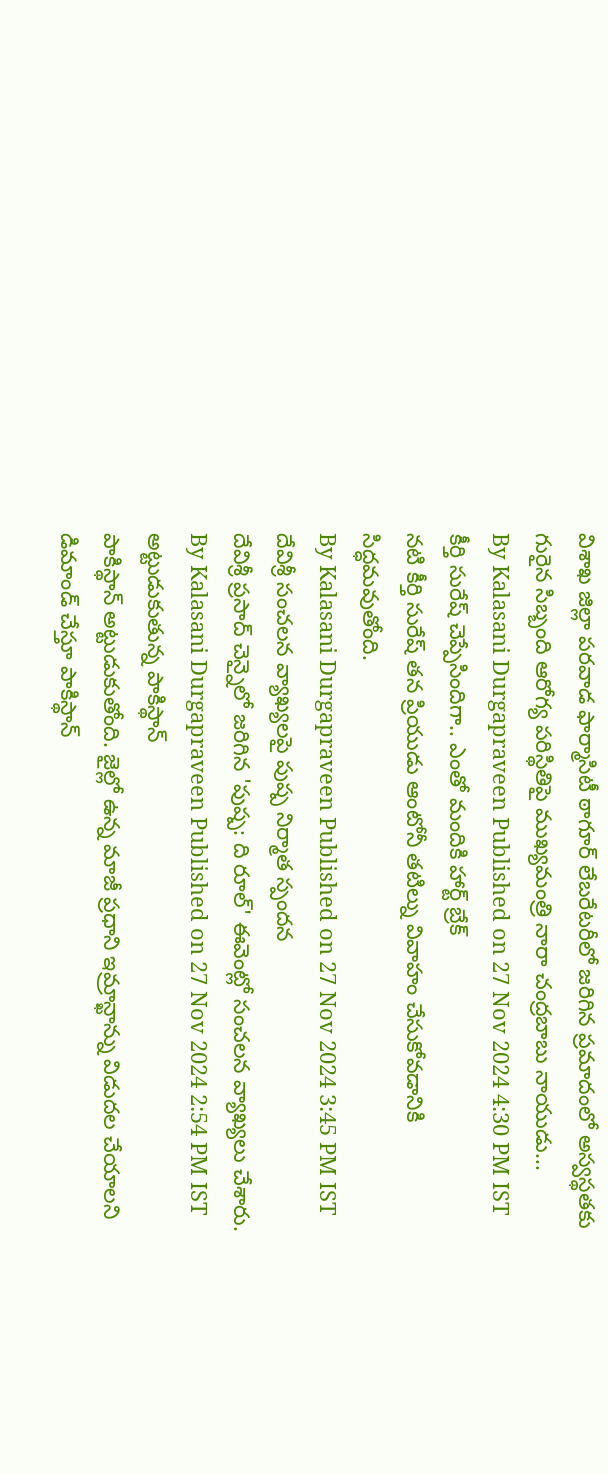విశాఖ జిల్లా పరవాడ ఫార్మాసిటీ ఠాగూర్ లేబరేటరీలో జరిగిన ప్రమాదంలో అస్వస్థతకు గురైన సిబ్బంది ఆరోగ్య పరిస్థితిపై ముఖ్యమంత్రి నారా చంద్రబాబు నాయుడు...
By Kalasani Durgapraveen Published on 27 Nov 2024 4:30 PM IST
కీర్తి సురేష్ చెప్పేసిందిగా.. ఎంతో మందికి హార్ట్ బ్రేక్
నటి కీర్తి సురేష్ తన ప్రియుడు ఆంటోనీ తటిల్ను వివాహం చేసుకోవడానికి సిద్ధమవుతోంది.
By Kalasani Durgapraveen Published on 27 Nov 2024 3:45 PM IST
దేవిశ్రీ సంచలన వ్యాఖ్యలపై పుష్ప నిర్మాత స్పందన
దేవిశ్రీ ప్రసాద్ చెన్నైలో జరిగిన 'పుష్ప: ది రూల్' ఈవెంట్లో సంచలన వ్యాఖ్యలు చేశారు.
By Kalasani Durgapraveen Published on 27 Nov 2024 2:54 PM IST
అట్టుడుకుతున్న పాకిస్థాన్
పాకిస్థాన్ అట్టుడుకుతోంది. జైల్లో ఉన్న మాజీ ప్రధాని ఇమ్రాన్ఖాన్ను విడుదల చేయాలని డిమాండ్ చేస్తూ పాకిస్థాన్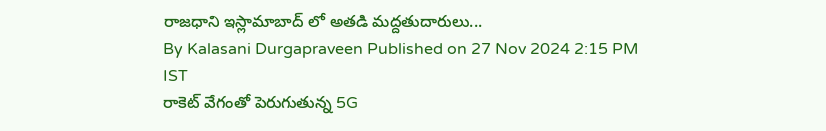రాజధాని ఇస్లామాబాద్ లో అతడి మద్దతుదారులు...
By Kalasani Durgapraveen Published on 27 Nov 2024 2:15 PM IST
రాకెట్ వేగంతో పెరుగుతున్న 5G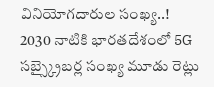వినియోగదారుల సంఖ్య..!
2030 నాటికి భారతదేశంలో 5G సబ్స్క్రైబర్ల సంఖ్య మూడు రెట్లు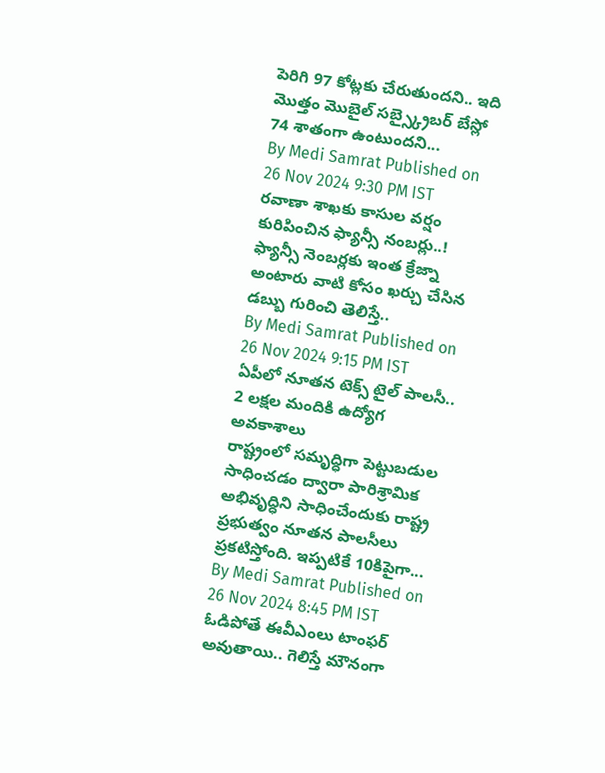పెరిగి 97 కోట్లకు చేరుతుందని.. ఇది మొత్తం మొబైల్ సబ్స్క్రైబర్ బేస్లో 74 శాతంగా ఉంటుందని...
By Medi Samrat Published on 26 Nov 2024 9:30 PM IST
రవాణా శాఖకు కాసుల వర్షం కురిపించిన ఫ్యాన్సీ నంబర్లు..!
ఫ్యాన్సీ నెంబర్లకు ఇంత క్రేజ్నా అంటారు వాటి కోసం ఖర్చు చేసిన డబ్బు గురించి తెలిస్తే..
By Medi Samrat Published on 26 Nov 2024 9:15 PM IST
ఏపీలో నూతన టెక్స్ టైల్ పాలసీ.. 2 లక్షల మందికి ఉద్యోగ అవకాశాలు
రాష్ట్రంలో సమృద్ధిగా పెట్టుబడుల సాధించడం ద్వారా పారిశ్రామిక అభివృద్ధిని సాధించేందుకు రాష్ట్ర ప్రభుత్వం నూతన పాలసీలు ప్రకటిస్తోంది. ఇప్పటికే 10కిపైగా...
By Medi Samrat Published on 26 Nov 2024 8:45 PM IST
ఓడిపోతే ఈవీఎంలు టాంఫర్ అవుతాయి.. గెలిస్తే మౌనంగా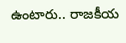ఉంటారు.. రాజకీయ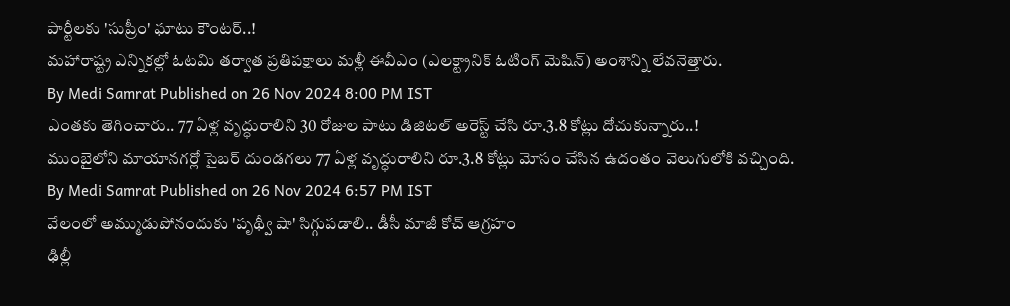పార్టీలకు 'సుప్రీం' ఘాటు కౌంటర్..!
మహారాష్ట్ర ఎన్నికల్లో ఓటమి తర్వాత ప్రతిపక్షాలు మళ్లీ ఈవీఎం (ఎలక్ట్రానిక్ ఓటింగ్ మెషిన్) అంశాన్ని లేవనెత్తారు.
By Medi Samrat Published on 26 Nov 2024 8:00 PM IST
ఎంతకు తెగించారు.. 77 ఏళ్ల వృద్ధురాలిని 30 రోజుల పాటు డిజిటల్ అరెస్ట్ చేసి రూ.3.8 కోట్లు దోచుకున్నారు..!
ముంబైలోని మాయానగర్లో సైబర్ దుండగలు 77 ఏళ్ల వృద్ధురాలిని రూ.3.8 కోట్లు మోసం చేసిన ఉదంతం వెలుగులోకి వచ్చింది.
By Medi Samrat Published on 26 Nov 2024 6:57 PM IST
వేలంలో అమ్ముడుపోనందుకు 'పృథ్వీ షా' సిగ్గుపడాలి.. డీసీ మాజీ కోచ్ ఆగ్రహం
ఢిల్లీ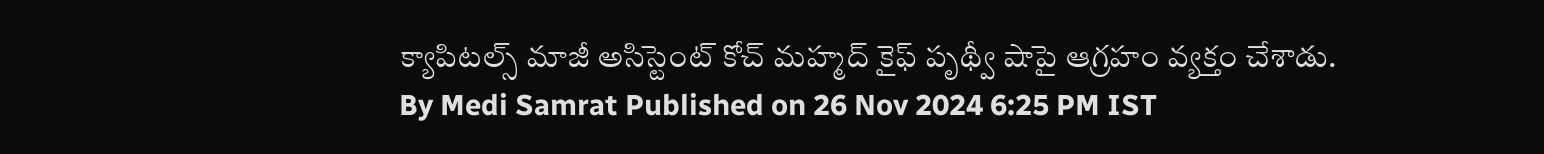క్యాపిటల్స్ మాజీ అసిస్టెంట్ కోచ్ మహ్మద్ కైఫ్ పృథ్వీ షాపై ఆగ్రహం వ్యక్తం చేశాడు.
By Medi Samrat Published on 26 Nov 2024 6:25 PM IST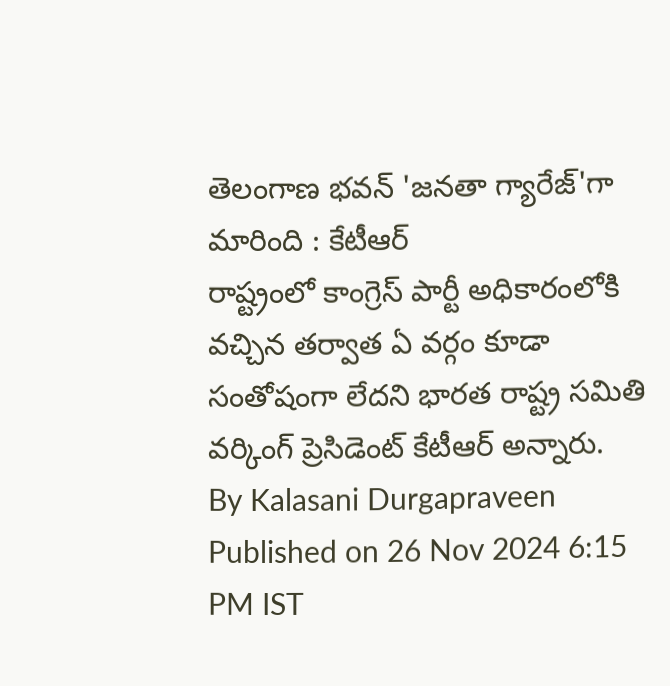తెలంగాణ భవన్ 'జనతా గ్యారేజ్'గా మారింది : కేటీఆర్
రాష్ట్రంలో కాంగ్రెస్ పార్టీ అధికారంలోకి వచ్చిన తర్వాత ఏ వర్గం కూడా సంతోషంగా లేదని భారత రాష్ట్ర సమితి వర్కింగ్ ప్రెసిడెంట్ కేటీఆర్ అన్నారు.
By Kalasani Durgapraveen Published on 26 Nov 2024 6:15 PM IST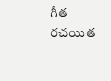గీత రచయిత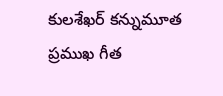కులశేఖర్ కన్నుమూత
ప్రముఖ గీత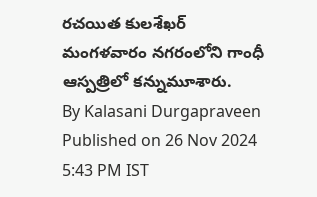రచయిత కులశేఖర్ మంగళవారం నగరంలోని గాంధీ ఆస్పత్రిలో కన్నుమూశారు.
By Kalasani Durgapraveen Published on 26 Nov 2024 5:43 PM IST